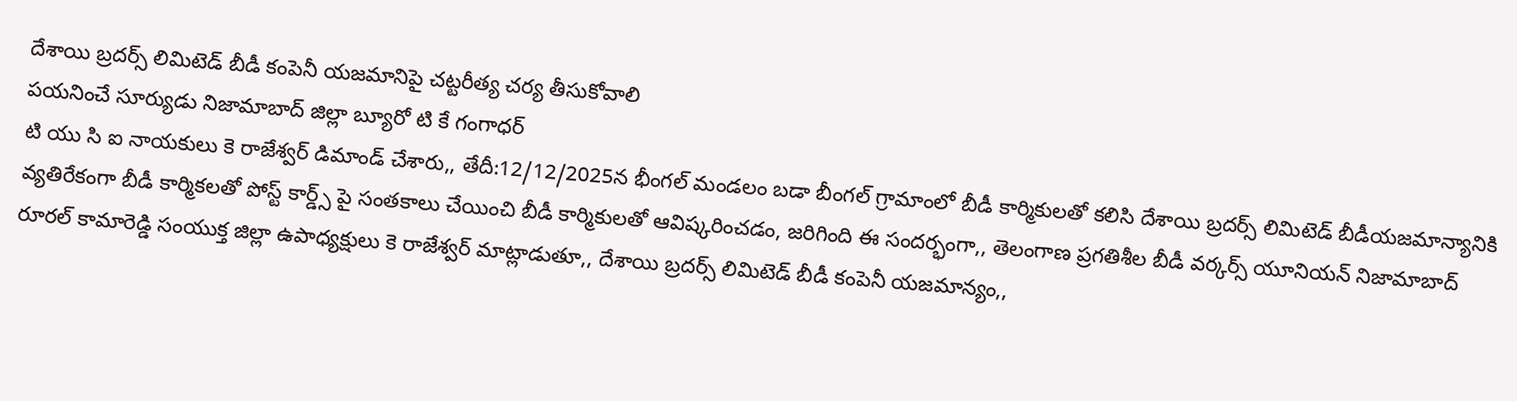దేశాయి బ్రదర్స్ లిమిటెడ్ బీడీ కంపెనీ యజమానిపై చట్టరీత్య చర్య తీసుకోవాలి
పయనించే సూర్యుడు నిజామాబాద్ జిల్లా బ్యూరో టి కే గంగాధర్
టి యు సి ఐ నాయకులు కె రాజేశ్వర్ డిమాండ్ చేశారు,, తేదీ:12/12/2025న భీంగల్ మండలం బడా బీంగల్ గ్రామాంలో బీడీ కార్మికులతో కలిసి దేశాయి బ్రదర్స్ లిమిటెడ్ బీడీయజమాన్యానికి వ్యతిరేకంగా బీడీ కార్మికలతో పోస్ట్ కార్డ్స్ పై సంతకాలు చేయించి బీడీ కార్మికులతో ఆవిష్కరించడం, జరిగింది ఈ సందర్భంగా,, తెలంగాణ ప్రగతిశీల బీడీ వర్కర్స్ యూనియన్ నిజామాబాద్ రూరల్ కామారెడ్డి సంయుక్త జిల్లా ఉపాధ్యక్షులు కె రాజేశ్వర్ మాట్లాడుతూ,, దేశాయి బ్రదర్స్ లిమిటెడ్ బీడీ కంపెనీ యజమాన్యం,,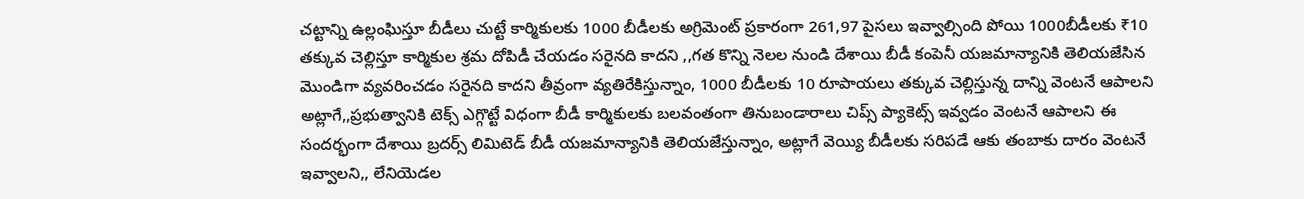చట్టాన్ని ఉల్లంఘిస్తూ బీడీలు చుట్టే కార్మికులకు 1000 బీడీలకు అగ్రిమెంట్ ప్రకారంగా 261,97 పైసలు ఇవ్వాల్సింది పోయి 1000బీడీలకు ₹10 తక్కువ చెల్లిస్తూ కార్మికుల శ్రమ దోపిడీ చేయడం సరైనది కాదని ,,గత కొన్ని నెలల నుండి దేశాయి బీడీ కంపెనీ యజమాన్యానికి తెలియజేసిన మొండిగా వ్యవరించడం సరైనది కాదని తీవ్రంగా వ్యతిరేకిస్తున్నాం, 1000 బీడీలకు 10 రూపాయలు తక్కువ చెల్లిస్తున్న దాన్ని వెంటనే ఆపాలని అట్లాగే,,ప్రభుత్వానికి టెక్స్ ఎగ్గొట్టే విధంగా బీడీ కార్మికులకు బలవంతంగా తినుబండారాలు చిప్స్ ప్యాకెట్స్ ఇవ్వడం వెంటనే ఆపాలని ఈ సందర్భంగా దేశాయి బ్రదర్స్ లిమిటెడ్ బీడీ యజమాన్యానికి తెలియజేస్తున్నాం, అట్లాగే వెయ్యి బీడీలకు సరిపడే ఆకు తంబాకు దారం వెంటనే ఇవ్వాలని,, లేనియెడల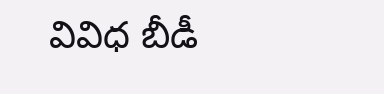వివిధ బీడీ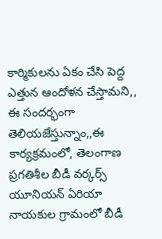కార్మికులను ఏకం చేసి పెద్ద ఎత్తున ఆందోళన చేస్తామని,, ఈ సందర్భంగా తెలియజేస్తున్నాం,,ఈ కార్యక్రమంలో, తెలంగాణ ప్రగతిశీల బీడీ వర్కర్స్ యూనియన్ ఏరియా నాయకుల గ్రామంలో బీడీ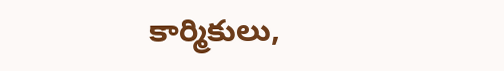కార్మికులు,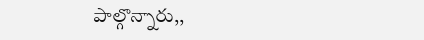పాల్గొన్నారు,,